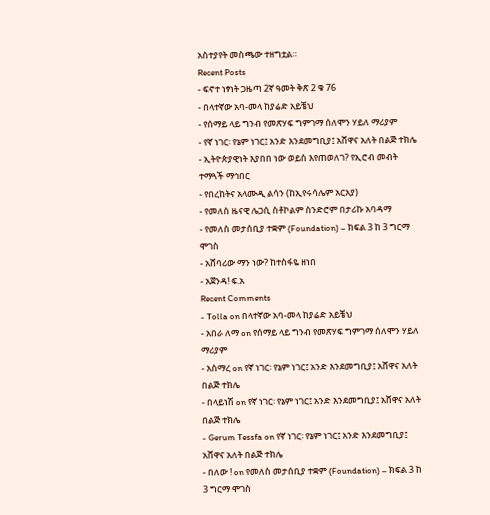አስተያየት መስጫው ተዘግቷል።
Recent Posts
- ፍኖተ ነፃነት ጋዜጣ 2ኛ ዓመት ቅጽ 2 ቁ 76
- በላተኛው አባ-መላ ከያሬድ አይቼህ
- የሰማይ ላይ ግንብ የመጽሃፍ ግምገማ ሰለሞን ሃይለ ማሪያም
- የኛ ነገር፡ የኔም ነገር፤ አንድ እንደመግቢያ፤ አሸዋና አለት በልጅ ተክሌ
- ኢትዮጵያዊነት እያበበ ነው ወይስ እየጠወለገ? የኢሮብ መብት ተማጓች ማኅበር
- የበረከትና አላሙዲ ልሳን (ከኢየሩሳሌም አርአያ)
- የመለስ ዜናዊ ሌጋሲ ስቶኮልም ስንድሮም በታሪኩ አባዳማ
- የመለስ መታሰቢያ ተቋም (Foundation) – ክፍል 3 ከ 3 ግርማ ሞገስ
- አሸባሪው ማን ነው? ከተስፋዬ ዘነበ
- አጀንዳ! ፍ.አ
Recent Comments
- Tolla on በላተኛው አባ-መላ ከያሬድ አይቼህ
- አበራ ለማ on የሰማይ ላይ ግንብ የመጽሃፍ ግምገማ ሰለሞን ሃይለ ማሪያም
- አስማረ on የኛ ነገር፡ የኔም ነገር፤ አንድ እንደመግቢያ፤ አሸዋና አለት በልጅ ተክሌ
- በላይነሽ on የኛ ነገር፡ የኔም ነገር፤ አንድ እንደመግቢያ፤ አሸዋና አለት በልጅ ተክሌ
- Gerum Tessfa on የኛ ነገር፡ የኔም ነገር፤ አንድ እንደመግቢያ፤ አሸዋና አለት በልጅ ተክሌ
- በለው ! on የመለስ መታሰቢያ ተቋም (Foundation) – ክፍል 3 ከ 3 ግርማ ሞገስ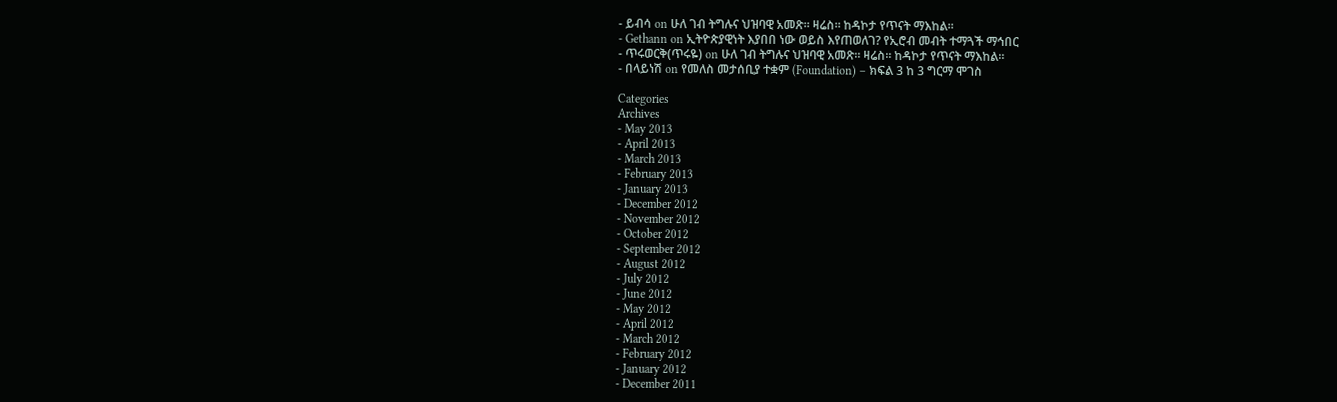- ይብሳ on ሁለ ገብ ትግሉና ህዝባዊ አመጽ። ዛሬስ። ከዳኮታ የጥናት ማእከል።
- Gethann on ኢትዮጵያዊነት እያበበ ነው ወይስ እየጠወለገ? የኢሮብ መብት ተማጓች ማኅበር
- ጥሩወርቅ(ጥሩዬ) on ሁለ ገብ ትግሉና ህዝባዊ አመጽ። ዛሬስ። ከዳኮታ የጥናት ማእከል።
- በላይነሽ on የመለስ መታሰቢያ ተቋም (Foundation) – ክፍል 3 ከ 3 ግርማ ሞገስ

Categories
Archives
- May 2013
- April 2013
- March 2013
- February 2013
- January 2013
- December 2012
- November 2012
- October 2012
- September 2012
- August 2012
- July 2012
- June 2012
- May 2012
- April 2012
- March 2012
- February 2012
- January 2012
- December 2011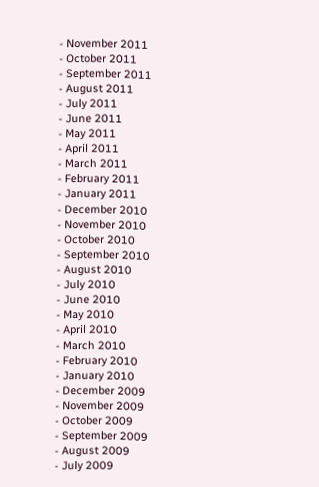- November 2011
- October 2011
- September 2011
- August 2011
- July 2011
- June 2011
- May 2011
- April 2011
- March 2011
- February 2011
- January 2011
- December 2010
- November 2010
- October 2010
- September 2010
- August 2010
- July 2010
- June 2010
- May 2010
- April 2010
- March 2010
- February 2010
- January 2010
- December 2009
- November 2009
- October 2009
- September 2009
- August 2009
- July 2009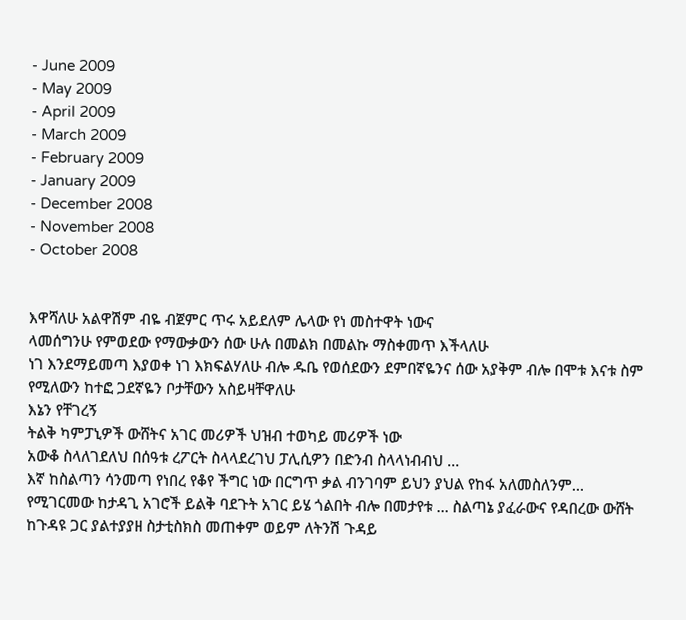- June 2009
- May 2009
- April 2009
- March 2009
- February 2009
- January 2009
- December 2008
- November 2008
- October 2008


እዋሻለሁ አልዋሽም ብዬ ብጀምር ጥሩ አይደለም ሌላው የነ መስተዋት ነውና
ላመሰግንሁ የምወደው የማውቃውን ሰው ሁሉ በመልክ በመልኩ ማስቀመጥ እችላለሁ
ነገ እንደማይመጣ እያወቀ ነገ እክፍልሃለሁ ብሎ ዱቤ የወሰደውን ደምበኛዬንና ሰው አያቅም ብሎ በሞቱ እናቱ ስም የሚለውን ከተፎ ጋደኛዬን ቦታቸውን አስይዛቸዋለሁ
እኔን የቸገረኝ
ትልቅ ካምፓኒዎች ውሸትና አገር መሪዎች ህዝብ ተወካይ መሪዎች ነው
አውቆ ስላለገደለህ በሰዓቱ ረፖርት ስላላደረገህ ፓሊሲዎን በድንብ ስላላነብብህ …
እኛ ከስልጣን ሳንመጣ የነበረ የቆየ ችግር ነው በርግጥ ቃል ብንገባም ይህን ያህል የከፋ አለመስለንም…
የሚገርመው ከታዳጊ አገሮች ይልቅ ባደጉት አገር ይሄ ጎልበት ብሎ በመታየቱ … ስልጣኔ ያፈራውና የዳበረው ውሸት
ከጉዳዩ ጋር ያልተያያዘ ስታቲስክስ መጠቀም ወይም ለትንሽ ጉዳይ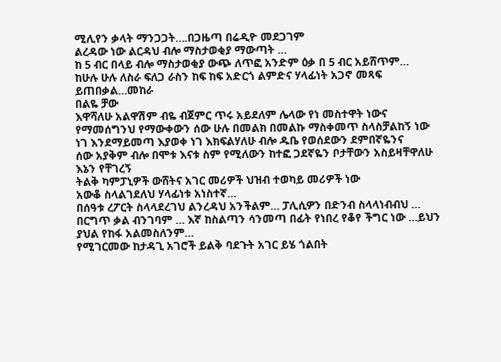ሚሊየን ቃላት ማንጋጋት….በጋዜጣ በሬዲዮ መደጋገም
ልረዳው ነው ልርዳህ ብሎ ማስታወቂያ ማውጣት …
ከ 5 ብር በላይ ብሎ ማስታወቂያ ውጭ ለጥፎ አንድም ዕቃ በ 5 ብር አይሸጥም…
ከሁሉ ሁሉ ለስራ ፍለጋ ራስን ከፍ ከፍ አድርጎ ልምድና ሃላፊነት አጋኖ መጻፍ ይጠበቃል…መከራ
በልዬ ቻው
እዋሻለሁ አልዋሽም ብዬ ብጀምር ጥሩ አይደለም ሌላው የነ መስተዋት ነውና
የማመሰግንህ የማውቀውን ሰው ሁሉ በመልክ በመልኩ ማስቀመጥ ስላስቻልከኝ ነው
ነገ እንደማይመጣ እያወቀ ነገ እክፍልሃለሁ ብሎ ዱቤ የወሰደውን ደምበኛዬንና
ሰው አያቅም ብሎ በሞቱ እናቱ ስም የሚለውን ከተፎ ጋደኛዬን ቦታቸውን አስይዛቸዋለሁ
እኔን የቸገረኝ
ትልቅ ካምፓኒዎች ውሸትና አገር መሪዎች ህዝብ ተወካይ መሪዎች ነው
አውቆ ስላልገደለህ ሃላፊነቱ አነስተኛ…
በሰዓቱ ረፖርት ስላላደረገህ ልንረዳህ አንችልም… ፓሊሲዎን በድንብ ስላላነብብህ …
በርግጥ ቃል ብንገባም … እኛ ከስልጣን ሳንመጣ በፊት የነበረ የቆየ ችግር ነው …ይህን ያህል የከፋ አልመስለንም…
የሚገርመው ከታዳጊ አገሮች ይልቅ ባደጉት አገር ይሄ ጎልበት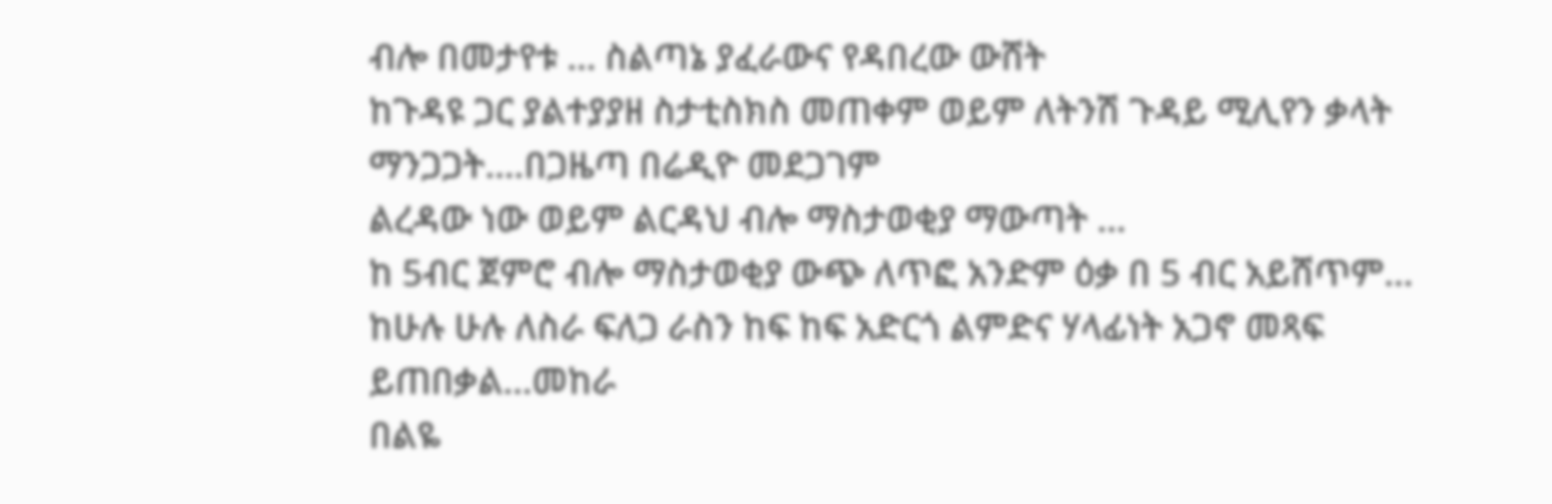ብሎ በመታየቱ … ስልጣኔ ያፈራውና የዳበረው ውሸት
ከጉዳዩ ጋር ያልተያያዘ ስታቲስክስ መጠቀም ወይም ለትንሽ ጉዳይ ሚሊየን ቃላት ማንጋጋት….በጋዜጣ በሬዲዮ መደጋገም
ልረዳው ነው ወይም ልርዳህ ብሎ ማስታወቂያ ማውጣት …
ከ 5ብር ጀምሮ ብሎ ማስታወቂያ ውጭ ለጥፎ አንድም ዕቃ በ 5 ብር አይሸጥም…
ከሁሉ ሁሉ ለስራ ፍለጋ ራስን ከፍ ከፍ አድርጎ ልምድና ሃላፊነት አጋኖ መጻፍ ይጠበቃል…መከራ
በልዬ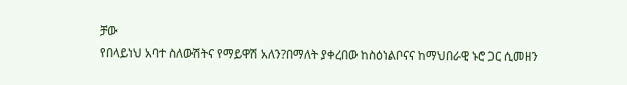ቻው
የበላይነህ አባተ ስለውሽትና የማይዋሽ አለን?በማለት ያቀረበው ከስዕነልቦናና ከማህበራዊ ኑሮ ጋር ሲመዘን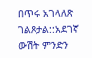በጥሩ አገላለጽ ገልጾታል::አደገኛ ውሽት ምንድን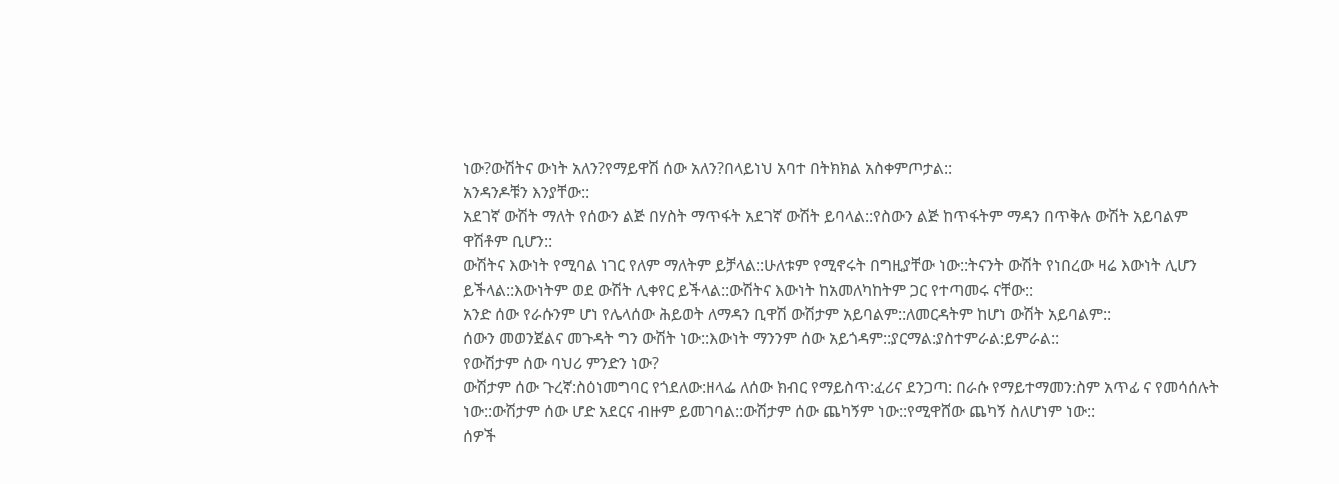ነው?ውሽትና ውነት አለን?የማይዋሽ ሰው አለን?በላይነህ አባተ በትክክል አስቀምጦታል::
አንዳንዶቹን እንያቸው::
አደገኛ ውሽት ማለት የሰውን ልጅ በሃስት ማጥፋት አደገኛ ውሽት ይባላል::የስውን ልጅ ከጥፋትም ማዳን በጥቅሉ ውሽት አይባልም ዋሽቶም ቢሆን::
ውሽትና እውነት የሚባል ነገር የለም ማለትም ይቻላል::ሁለቱም የሚኖሩት በግዚያቸው ነው::ትናንት ውሽት የነበረው ዛሬ እውነት ሊሆን ይችላል::እውነትም ወደ ውሽት ሊቀየር ይችላል::ውሽትና እውነት ከአመለካከትም ጋር የተጣመሩ ናቸው::
አንድ ሰው የራሱንም ሆነ የሌላሰው ሕይወት ለማዳን ቢዋሽ ውሽታም አይባልም::ለመርዳትም ከሆነ ውሽት አይባልም::
ሰውን መወንጀልና መጉዳት ግን ውሽት ነው::እውነት ማንንም ሰው አይጎዳም::ያርማል:ያስተምራል:ይምራል::
የውሽታም ሰው ባህሪ ምንድን ነው?
ውሽታም ሰው ጉረኛ:ስዕነመግባር የጎደለው:ዘላፌ ለሰው ክብር የማይስጥ:ፈሪና ደንጋጣ: በራሱ የማይተማመን:ስም አጥፊ ና የመሳሰሉት ነው::ውሽታም ሰው ሆድ አደርና ብዙም ይመገባል::ውሽታም ሰው ጨካኝም ነው::የሚዋሸው ጨካኝ ስለሆነም ነው::
ሰዎች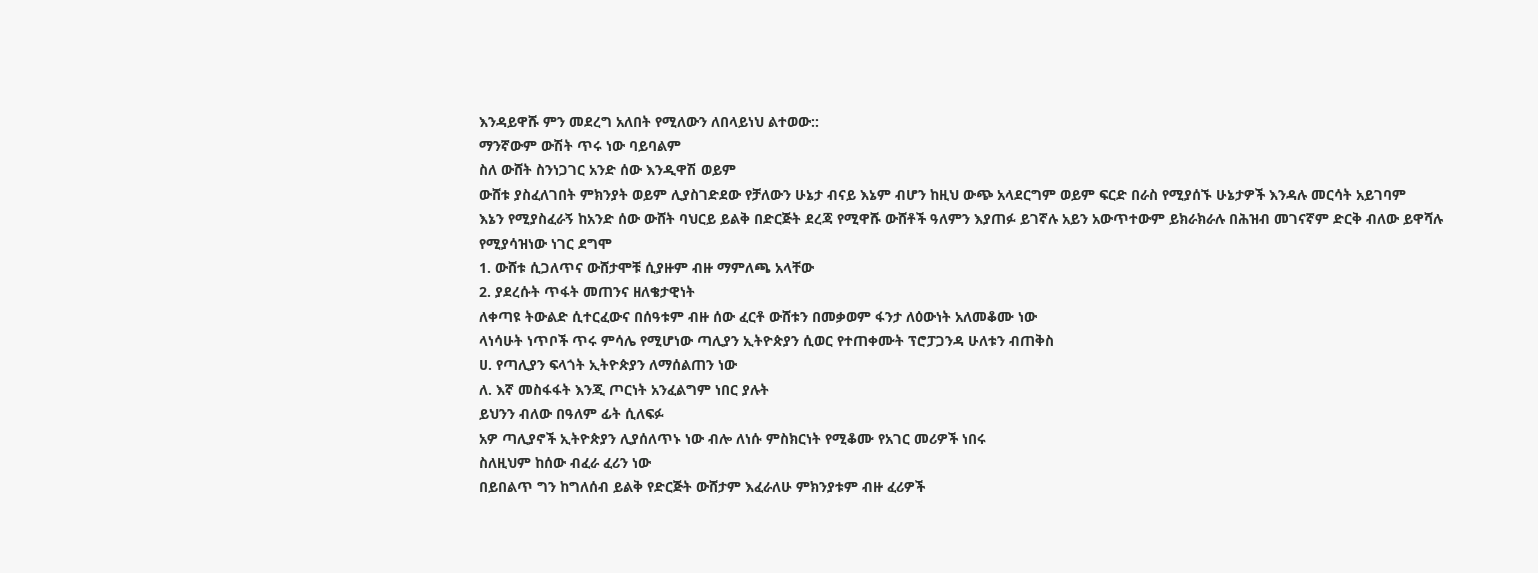እንዳይዋሹ ምን መደረግ አለበት የሚለውን ለበላይነህ ልተወው::
ማንኛውም ውሽት ጥሩ ነው ባይባልም
ስለ ውሸት ስንነጋገር አንድ ሰው እንዲዋሽ ወይም
ውሸቱ ያስፈለገበት ምክንያት ወይም ሊያስገድደው የቻለውን ሁኔታ ብናይ እኔም ብሆን ከዚህ ውጭ አላደርግም ወይም ፍርድ በራስ የሚያሰኙ ሁኔታዎች እንዳሉ መርሳት አይገባም
እኔን የሚያስፈራኝ ከአንድ ሰው ውሸት ባህርይ ይልቅ በድርጅት ደረጃ የሚዋሹ ውሸቶች ዓለምን እያጠፉ ይገኛሉ አይን አውጥተውም ይክራክራሉ በሕዝብ መገናኛም ድርቅ ብለው ይዋሻሉ
የሚያሳዝነው ነገር ደግሞ
1. ውሸቱ ሲጋለጥና ውሸታሞቹ ሲያዙም ብዙ ማምለጫ አላቸው
2. ያደረሱት ጥፋት መጠንና ዘለቄታዊነት
ለቀጣዩ ትውልድ ሲተርፈውና በሰዓቱም ብዙ ሰው ፈርቶ ውሸቱን በመቃወም ፋንታ ለዕውነት አለመቆሙ ነው
ላነሳሁት ነጥቦች ጥሩ ምሳሌ የሚሆነው ጣሊያን ኢትዮጵያን ሲወር የተጠቀሙት ፕሮፓጋንዳ ሁለቱን ብጠቅስ
ሀ. የጣሊያን ፍላጎት ኢትዮጵያን ለማሰልጠን ነው
ለ. እኛ መስፋፋት እንጂ ጦርነት አንፈልግም ነበር ያሉት
ይህንን ብለው በዓለም ፊት ሲለፍፉ
አዎ ጣሊያኖች ኢትዮጵያን ሊያሰለጥኑ ነው ብሎ ለነሱ ምስክርነት የሚቆሙ የአገር መሪዎች ነበሩ
ስለዚህም ከሰው ብፈራ ፈሪን ነው
በይበልጥ ግን ከግለሰብ ይልቅ የድርጅት ውሸታም እፈራለሁ ምክንያቱም ብዙ ፈሪዎች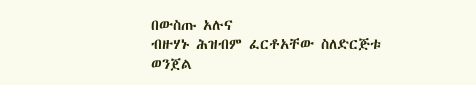በውስጡ አሉና
ብዙሃኑ ሕዝብም ፈርቶአቸው ስለድርጅቱ ወንጀል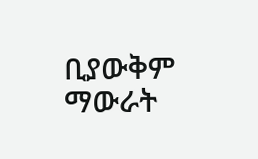ቢያውቅም ማውራት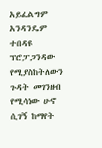አይፈልግም
አንዳንዴም ተበዳዩ ፕሮፓጋንዳው የሚያስከትለውን ጉዳት መገንዘብ የሚሳነው ሁኖ ሲገኝ ከማየት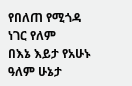የበለጠ የሚጎዳ ነገር የለም
በእኔ እይታ የአሁኑ ዓለም ሁኔታ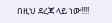በዚህ ደረጃ ላይ ነው!!!!